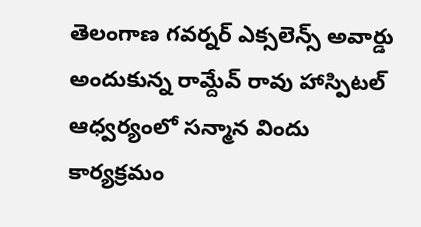తెలంగాణ గవర్నర్ ఎక్సలెన్స్ అవార్డు అందుకున్న రామ్దేవ్ రావు హాస్పిటల్ ఆధ్వర్యంలో సన్మాన విందు కార్యక్రమం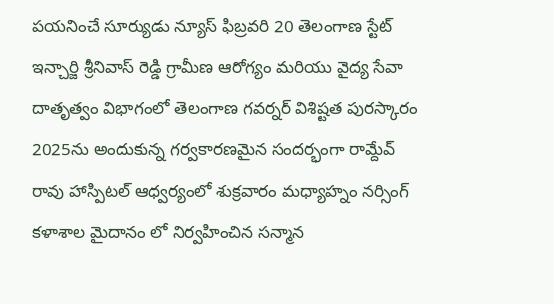పయనించే సూర్యుడు న్యూస్ ఫిబ్రవరి 20 తెలంగాణ స్టేట్ ఇన్చార్జి శ్రీనివాస్ రెడ్డి గ్రామీణ ఆరోగ్యం మరియు వైద్య సేవా దాతృత్వం విభాగంలో తెలంగాణ గవర్నర్ విశిష్టత పురస్కారం 2025ను అందుకున్న గర్వకారణమైన సందర్భంగా రామ్దేవ్ రావు హాస్పిటల్ ఆధ్వర్యంలో శుక్రవారం మధ్యాహ్నం నర్సింగ్ కళాశాల మైదానం లో నిర్వహించిన సన్మాన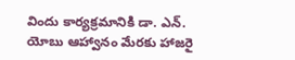విందు కార్యక్రమానికి డా. ఎన్. యోబు ఆహ్వానం మేరకు హాజరై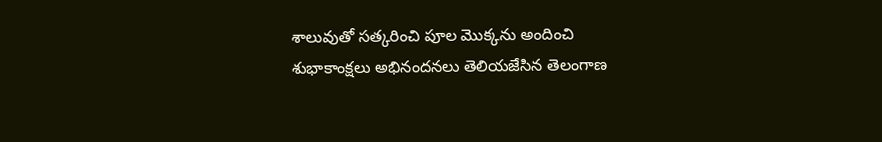శాలువుతో సత్కరించి పూల మొక్కను అందించి శుభాకాంక్షలు అభినందనలు తెలియజేసిన తెలంగాణ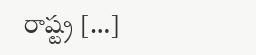రాష్ట్ర […]